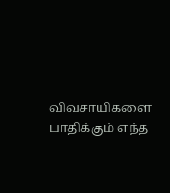விவசாயிகளை பாதிக்கும் எந்த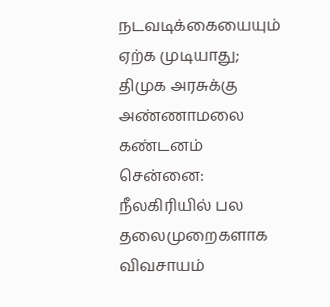நடவடிக்கையையும் ஏற்க முடியாது; திமுக அரசுக்கு அண்ணாமலை கண்டனம்
சென்னை: நீலகிரியில் பல தலைமுறைகளாக விவசாயம்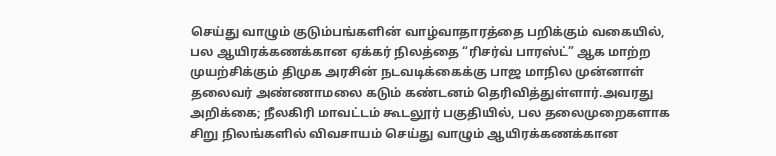செய்து வாழும் குடும்பங்களின் வாழ்வாதாரத்தை பறிக்கும் வகையில், பல ஆயிரக்கணக்கான ஏக்கர் நிலத்தை “ரிசர்வ் பாரஸ்ட்” ஆக மாற்ற முயற்சிக்கும் திமுக அரசின் நடவடிக்கைக்கு பாஜ மாநில முன்னாள் தலைவர் அண்ணாமலை கடும் கண்டனம் தெரிவித்துள்ளார்.அவரது அறிக்கை; நீலகிரி மாவட்டம் கூடலூர் பகுதியில், பல தலைமுறைகளாக சிறு நிலங்களில் விவசாயம் செய்து வாழும் ஆயிரக்கணக்கான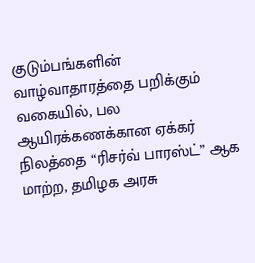குடும்பங்களின் வாழ்வாதாரத்தை பறிக்கும் வகையில், பல ஆயிரக்கணக்கான ஏக்கர் நிலத்தை “ரிசர்வ் பாரஸ்ட்” ஆக மாற்ற, தமிழக அரசு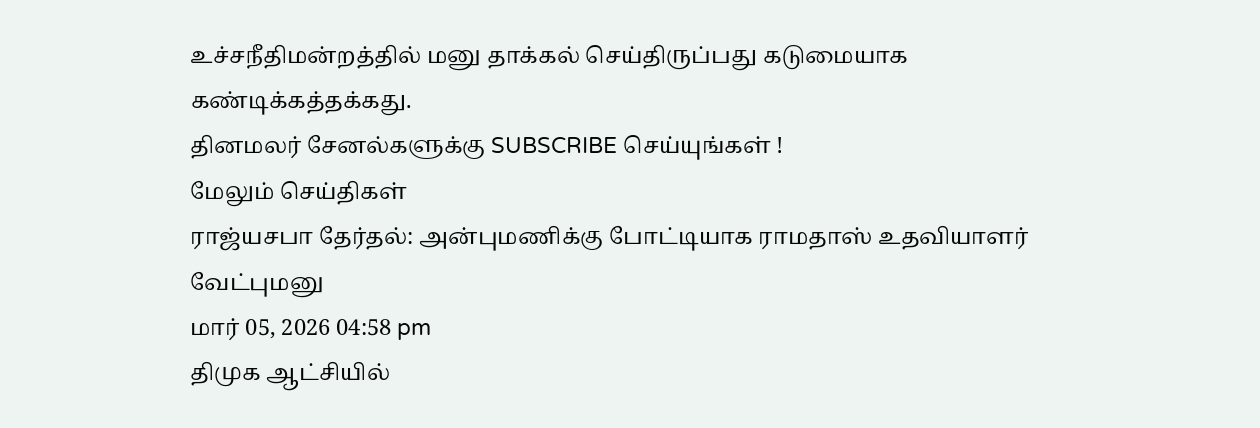உச்சநீதிமன்றத்தில் மனு தாக்கல் செய்திருப்பது கடுமையாக கண்டிக்கத்தக்கது.
தினமலர் சேனல்களுக்கு SUBSCRIBE செய்யுங்கள் !
மேலும் செய்திகள்
ராஜ்யசபா தேர்தல்: அன்புமணிக்கு போட்டியாக ராமதாஸ் உதவியாளர் வேட்புமனு
மார் 05, 2026 04:58 pm
திமுக ஆட்சியில்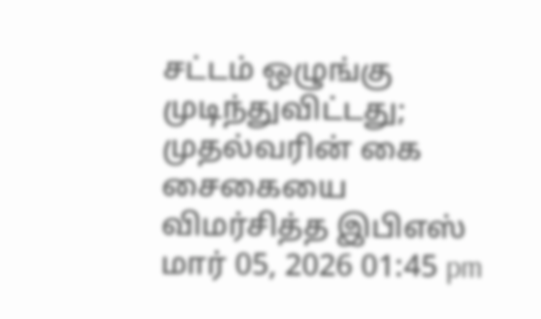சட்டம் ஒழுங்கு முடிந்துவிட்டது; முதல்வரின் கை சைகையை விமர்சித்த இபிஎஸ்
மார் 05, 2026 01:45 pm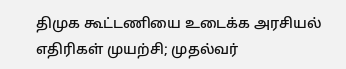திமுக கூட்டணியை உடைக்க அரசியல் எதிரிகள் முயற்சி; முதல்வர்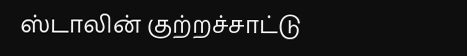ஸ்டாலின் குற்றச்சாட்டு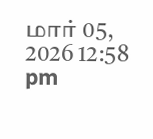மார் 05, 2026 12:58 pm